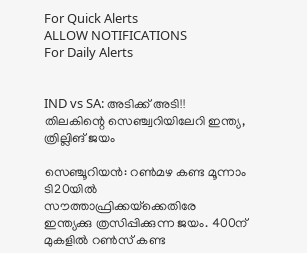For Quick Alerts
ALLOW NOTIFICATIONS
For Daily Alerts


IND vs SA: അടിക്ക് അടി!! തിലകിന്റെ സെഞ്ച്വറിയിലേറി ഇന്ത്യ, ത്രില്ലിങ് ജയം

സെഞ്ചൂറിയന്‍: റണ്‍മഴ കണ്ട മൂന്നാം ടി20യില്‍ സൗത്താഫ്രിക്കയ്‌ക്കെതിരേ ഇന്ത്യക്കു ത്രസിപ്പിക്കുന്ന ജയം. 400ന് മുകളില്‍ റണ്‍സ് കണ്ട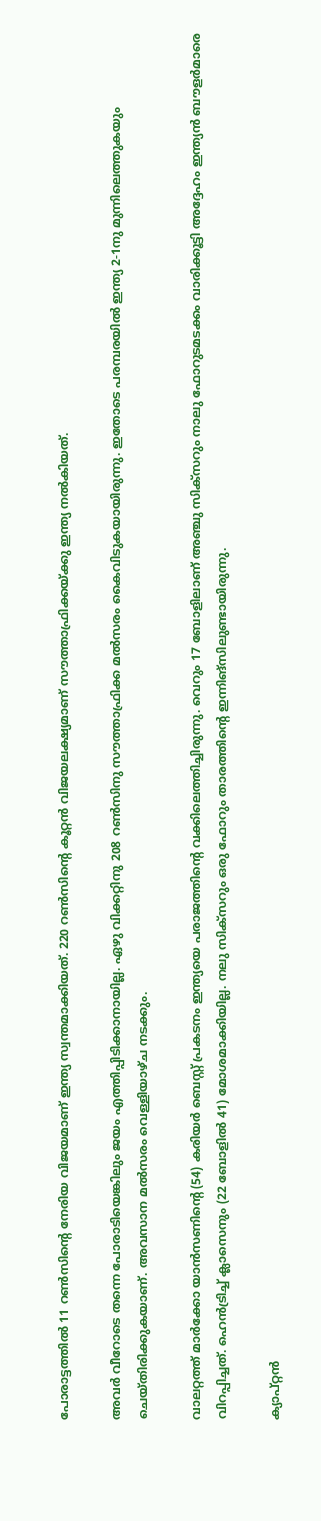പോരാട്ടത്തില്‍ 11 റണ്‍സിന്റെ നേരിയ വിജയമാണ് ഇന്ത്യ സ്വന്തമാക്കിയത്. 220 റണ്‍സിന്റെ കൂറ്റന്‍ വിജയലക്ഷ്യമാണ് സൗത്താഫ്രിക്കയ്ക്കു ഇന്ത്യ നല്‍കിയത്.

അവര്‍ വീറോടെ തന്നെ പോരാടിയെങ്കിലും ജയം എത്തിപ്പിടിക്കാനായില്ല. ഏഴു വിക്കറ്റിനു 208 റണ്‍സിനു സൗത്താഫ്രിക്ക മല്‍സരം കൈവിടുകയായിരുന്നു. ഇതോടെ പരമ്പരയില്‍ ഇന്ത്യ 2-1നു മുന്നിലെത്തുകയും ചെയ്തിരിക്കുകയാണ്. അവസാന മല്‍സരം വെള്ളിയാഴ്ച നടക്കും.

വാലറ്റത്ത് മാര്‍ക്കോ യാന്‍സണിന്റെ (54) കരിയര്‍ ബെസ്റ്റ് പ്രകടനം ഇന്ത്യയെ പരാജത്തിന്റെ വക്കിലെത്തിച്ചിരുന്നു. വെറും 17 ബോളിലാണ് അഞ്ചു സിക്‌സറും നാലു ഫോറുടമടക്കം വാരിക്കൂട്ടി അദ്ദേഹം ഇന്ത്യന്‍ ബൗളര്‍മാരെ വിറപ്പിച്ചത്. ഹെന്‍ട്രിച്ച് ക്ലാസെനും (22 ബോളില്‍ 41) മോശമാക്കിയില്ല. നലു സിക്‌സറും ഒരു ഫോറും താരത്തിന്റെ ഇന്നിങ്‌സിലുണ്ടായിരുന്നു.

ക്യാപ്റ്റന്‍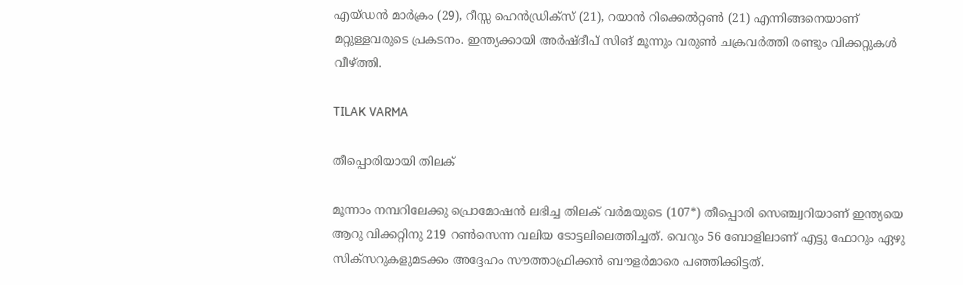എയ്ഡന്‍ മാര്‍ക്രം (29), റീസ്സ ഹെന്‍ഡ്രിക്‌സ് (21), റയാന്‍ റിക്കെല്‍റ്റണ്‍ (21) എന്നിങ്ങനെയാണ് മറ്റുള്ളവരുടെ പ്രകടനം. ഇന്ത്യക്കായി അര്‍ഷ്ദീപ് സിങ് മൂന്നും വരുണ്‍ ചക്രവര്‍ത്തി രണ്ടും വിക്കറ്റുകള്‍ വീഴ്ത്തി.

TILAK VARMA

തീപ്പൊരിയായി തിലക്

മൂന്നാം നമ്പറിലേക്കു പ്രൊമോഷന്‍ ലഭിച്ച തിലക് വര്‍മയുടെ (107*) തീപ്പൊരി സെഞ്ച്വറിയാണ് ഇന്ത്യയെ ആറു വിക്കറ്റിനു 219 റണ്‍സെന്ന വലിയ ടോട്ടലിലെത്തിച്ചത്. വെറും 56 ബോളിലാണ് എട്ടു ഫോറും ഏഴു സിക്‌സറുകളുമടക്കം അദ്ദേഹം സൗത്താഫ്രിക്കന്‍ ബൗളര്‍മാരെ പഞ്ഞിക്കിട്ടത്.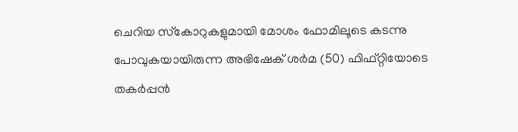ചെറിയ സ്‌കോറുകളുമായി മോശം ഫോമിലൂടെ കടന്നു പോവുകയായിരുന്ന അഭിഷേക് ശര്‍മ (50) ഫിഫ്റ്റിയോടെ തകര്‍പ്പന്‍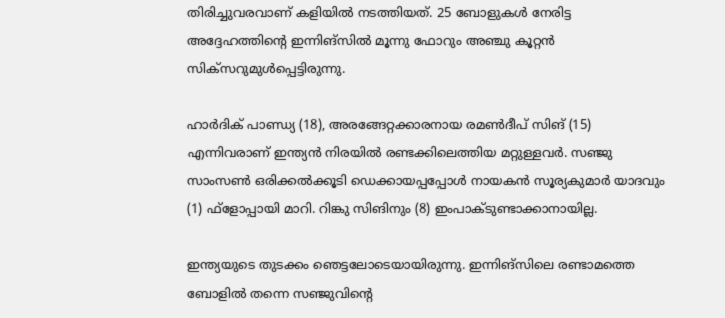തിരിച്ചുവരവാണ് കളിയില്‍ നടത്തിയത്. 25 ബോളുകള്‍ നേരിട്ട അദ്ദേഹത്തിന്റെ ഇന്നിങ്‌സില്‍ മൂന്നു ഫോറും അഞ്ചു കൂറ്റന്‍ സിക്‌സറുമുള്‍പ്പെട്ടിരുന്നു.

ഹാര്‍ദിക് പാണ്ഡ്യ (18), അരങ്ങേറ്റക്കാരനായ രമണ്‍ദീപ് സിങ് (15) എന്നിവരാണ് ഇന്ത്യന്‍ നിരയില്‍ രണ്ടക്കിലെത്തിയ മറ്റുള്ളവര്‍. സഞ്ജു സാംസണ്‍ ഒരിക്കല്‍ക്കൂടി ഡെക്കായപ്പപ്പോള്‍ നായകന്‍ സൂര്യകുമാര്‍ യാദവും (1) ഫ്‌ളോപ്പായി മാറി. റിങ്കു സിങിനും (8) ഇംപാക്ടുണ്ടാക്കാനായില്ല.

ഇന്ത്യയുടെ തുടക്കം ഞെട്ടലോടെയായിരുന്നു. ഇന്നിങ്‌സിലെ രണ്ടാമത്തെ ബോളില്‍ തന്നെ സഞ്ജുവിന്റെ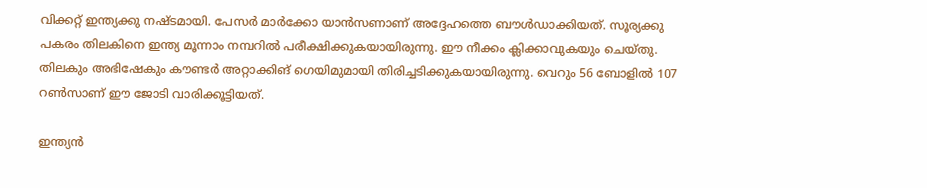വിക്കറ്റ് ഇന്ത്യക്കു നഷ്ടമായി. പേസര്‍ മാര്‍ക്കോ യാന്‍സണാണ് അദ്ദേഹത്തെ ബൗള്‍ഡാക്കിയത്. സൂര്യക്കു പകരം തിലകിനെ ഇന്ത്യ മൂന്നാം നമ്പറില്‍ പരീക്ഷിക്കുകയായിരുന്നു. ഈ നീക്കം ക്ലിക്കാവുകയും ചെയ്തു. തിലകും അഭിഷേകും കൗണ്ടര്‍ അറ്റാക്കിങ് ഗെയിമുമായി തിരിച്ചടിക്കുകയായിരുന്നു. വെറും 56 ബോളില്‍ 107 റണ്‍സാണ് ഈ ജോടി വാരിക്കൂട്ടിയത്.

ഇന്ത്യന്‍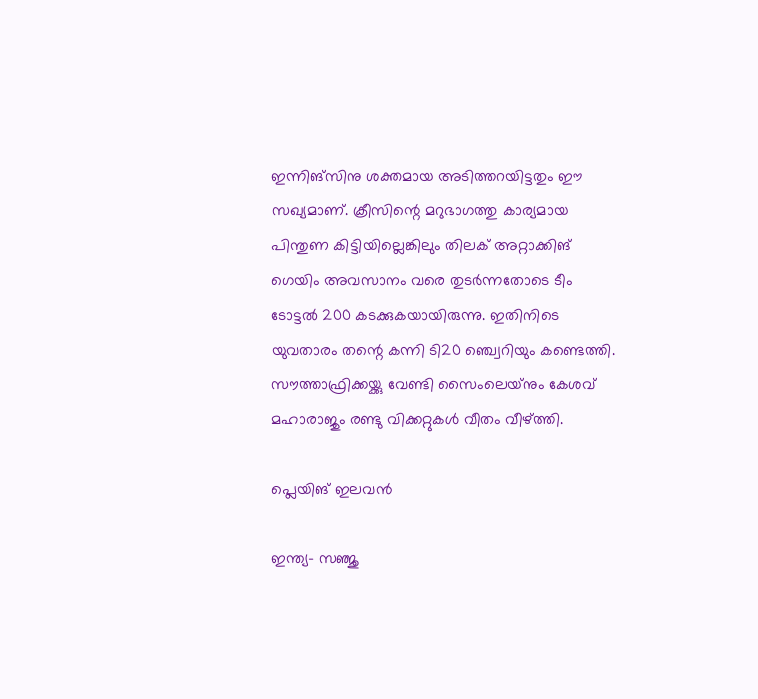ഇന്നിങ്‌സിനു ശക്തമായ അടിത്തറയിട്ടതും ഈ സഖ്യമാണ്. ക്രീസിന്റെ മറുഭാഗത്തു കാര്യമായ പിന്തുണ കിട്ടിയില്ലെങ്കിലും തിലക് അറ്റാക്കിങ് ഗെയിം അവസാനം വരെ തുടര്‍ന്നതോടെ ടീം ടോട്ടല്‍ 200 കടക്കുകയായിരുന്നു. ഇതിനിടെ യുവതാരം തന്റെ കന്നി ടി20 ഞ്ച്വെറിയും കണ്ടെത്തി. സൗത്താഫ്രിക്കയ്ക്കു വേണ്ടി സൈംലെയ്‌നും കേശവ് മഹാരാജും രണ്ടു വിക്കറ്റുകള്‍ വീതം വീഴ്ത്തി.

പ്ലെയിങ് ഇലവന്‍

ഇന്ത്യ- സഞ്ജു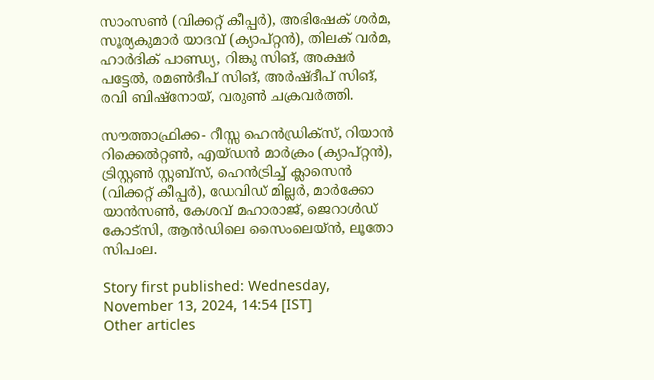സാംസണ്‍ (വിക്കറ്റ് കീപ്പര്‍), അഭിഷേക് ശര്‍മ, സൂര്യകുമാര്‍ യാദവ് (ക്യാപ്റ്റന്‍), തിലക് വര്‍മ, ഹാര്‍ദിക് പാണ്ഡ്യ, റിങ്കു സിങ്, അക്ഷര്‍ പട്ടേല്‍, രമണ്‍ദീപ് സിങ്, അര്‍ഷ്ദീപ് സിങ്, രവി ബിഷ്‌നോയ്, വരുണ്‍ ചക്രവര്‍ത്തി.

സൗത്താഫ്രിക്ക- റീസ്സ ഹെന്‍ഡ്രിക്‌സ്, റിയാന്‍ റിക്കെല്‍റ്റണ്‍, എയ്ഡന്‍ മാര്‍ക്രം (ക്യാപ്റ്റന്‍), ട്രിസ്റ്റണ്‍ സ്റ്റബ്‌സ്, ഹെന്‍ട്രിച്ച് ക്ലാസെന്‍ (വിക്കറ്റ് കീപ്പര്‍), ഡേവിഡ് മില്ലര്‍, മാര്‍ക്കോ യാന്‍സണ്‍, കേശവ് മഹാരാജ്, ജെറാള്‍ഡ് കോട്‌സി, ആന്‍ഡിലെ സൈംലെയ്ന്‍, ലൂതോ സിപംല.

Story first published: Wednesday, November 13, 2024, 14:54 [IST]
Other articles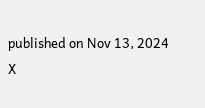published on Nov 13, 2024
X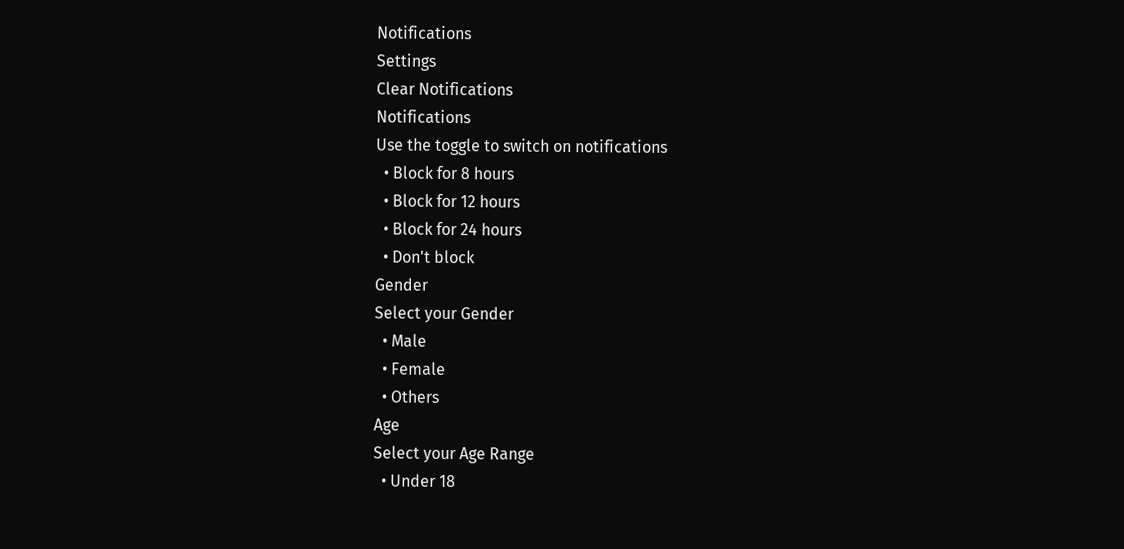Notifications
Settings
Clear Notifications
Notifications
Use the toggle to switch on notifications
  • Block for 8 hours
  • Block for 12 hours
  • Block for 24 hours
  • Don't block
Gender
Select your Gender
  • Male
  • Female
  • Others
Age
Select your Age Range
  • Under 18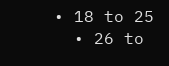• 18 to 25
  • 26 to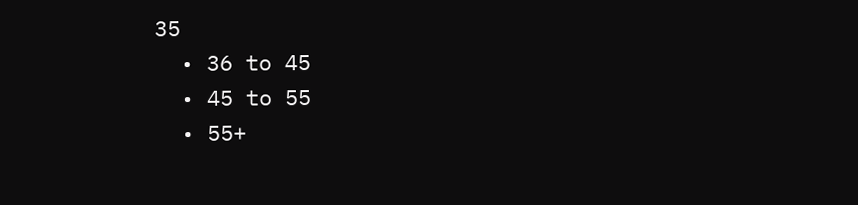35
  • 36 to 45
  • 45 to 55
  • 55+